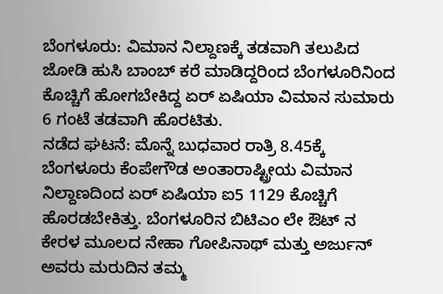ಬೆಂಗಳೂರು: ವಿಮಾನ ನಿಲ್ದಾಣಕ್ಕೆ ತಡವಾಗಿ ತಲುಪಿದ ಜೋಡಿ ಹುಸಿ ಬಾಂಬ್ ಕರೆ ಮಾಡಿದ್ದರಿಂದ ಬೆಂಗಳೂರಿನಿಂದ ಕೊಚ್ಚಿಗೆ ಹೋಗಬೇಕಿದ್ದ ಏರ್ ಏಷಿಯಾ ವಿಮಾನ ಸುಮಾರು 6 ಗಂಟೆ ತಡವಾಗಿ ಹೊರಟಿತು.
ನಡೆದ ಘಟನೆ: ಮೊನ್ನೆ ಬುಧವಾರ ರಾತ್ರಿ 8.45ಕ್ಕೆ ಬೆಂಗಳೂರು ಕೆಂಪೇಗೌಡ ಅಂತಾರಾಷ್ಟ್ರೀಯ ವಿಮಾನ ನಿಲ್ದಾಣದಿಂದ ಏರ್ ಏಷಿಯಾ ಐ5 1129 ಕೊಚ್ಚಿಗೆ ಹೊರಡಬೇಕಿತ್ತು. ಬೆಂಗಳೂರಿನ ಬಿಟಿಎಂ ಲೇ ಔಟ್ ನ ಕೇರಳ ಮೂಲದ ನೇಹಾ ಗೋಪಿನಾಥ್ ಮತ್ತು ಅರ್ಜುನ್ ಅವರು ಮರುದಿನ ತಮ್ಮ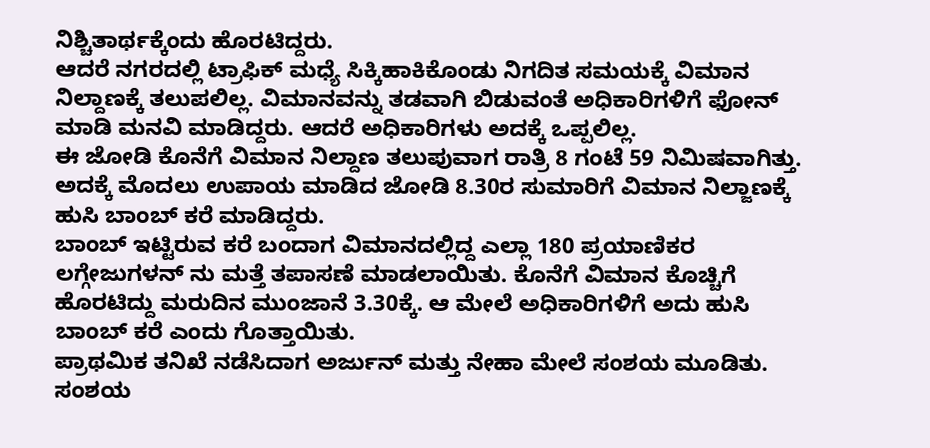ನಿಶ್ಚಿತಾರ್ಥಕ್ಕೆಂದು ಹೊರಟಿದ್ದರು.
ಆದರೆ ನಗರದಲ್ಲಿ ಟ್ರಾಫಿಕ್ ಮಧ್ಯೆ ಸಿಕ್ಕಿಹಾಕಿಕೊಂಡು ನಿಗದಿತ ಸಮಯಕ್ಕೆ ವಿಮಾನ ನಿಲ್ದಾಣಕ್ಕೆ ತಲುಪಲಿಲ್ಲ. ವಿಮಾನವನ್ನು ತಡವಾಗಿ ಬಿಡುವಂತೆ ಅಧಿಕಾರಿಗಳಿಗೆ ಫೋನ್ ಮಾಡಿ ಮನವಿ ಮಾಡಿದ್ದರು. ಆದರೆ ಅಧಿಕಾರಿಗಳು ಅದಕ್ಕೆ ಒಪ್ಪಲಿಲ್ಲ.
ಈ ಜೋಡಿ ಕೊನೆಗೆ ವಿಮಾನ ನಿಲ್ದಾಣ ತಲುಪುವಾಗ ರಾತ್ರಿ 8 ಗಂಟೆ 59 ನಿಮಿಷವಾಗಿತ್ತು. ಅದಕ್ಕೆ ಮೊದಲು ಉಪಾಯ ಮಾಡಿದ ಜೋಡಿ 8.30ರ ಸುಮಾರಿಗೆ ವಿಮಾನ ನಿಲ್ಜಾಣಕ್ಕೆ ಹುಸಿ ಬಾಂಬ್ ಕರೆ ಮಾಡಿದ್ದರು.
ಬಾಂಬ್ ಇಟ್ಟಿರುವ ಕರೆ ಬಂದಾಗ ವಿಮಾನದಲ್ಲಿದ್ದ ಎಲ್ಲಾ 180 ಪ್ರಯಾಣಿಕರ ಲಗ್ಗೇಜುಗಳನ್ ನು ಮತ್ತೆ ತಪಾಸಣೆ ಮಾಡಲಾಯಿತು. ಕೊನೆಗೆ ವಿಮಾನ ಕೊಚ್ಚಿಗೆ ಹೊರಟಿದ್ದು ಮರುದಿನ ಮುಂಜಾನೆ 3.30ಕ್ಕೆ. ಆ ಮೇಲೆ ಅಧಿಕಾರಿಗಳಿಗೆ ಅದು ಹುಸಿ ಬಾಂಬ್ ಕರೆ ಎಂದು ಗೊತ್ತಾಯಿತು.
ಪ್ರಾಥಮಿಕ ತನಿಖೆ ನಡೆಸಿದಾಗ ಅರ್ಜುನ್ ಮತ್ತು ನೇಹಾ ಮೇಲೆ ಸಂಶಯ ಮೂಡಿತು. ಸಂಶಯ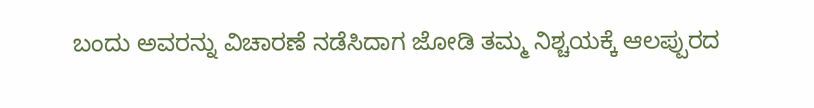ಬಂದು ಅವರನ್ನು ವಿಚಾರಣೆ ನಡೆಸಿದಾಗ ಜೋಡಿ ತಮ್ಮ ನಿಶ್ಚಯಕ್ಕೆ ಆಲಪ್ಪುರದ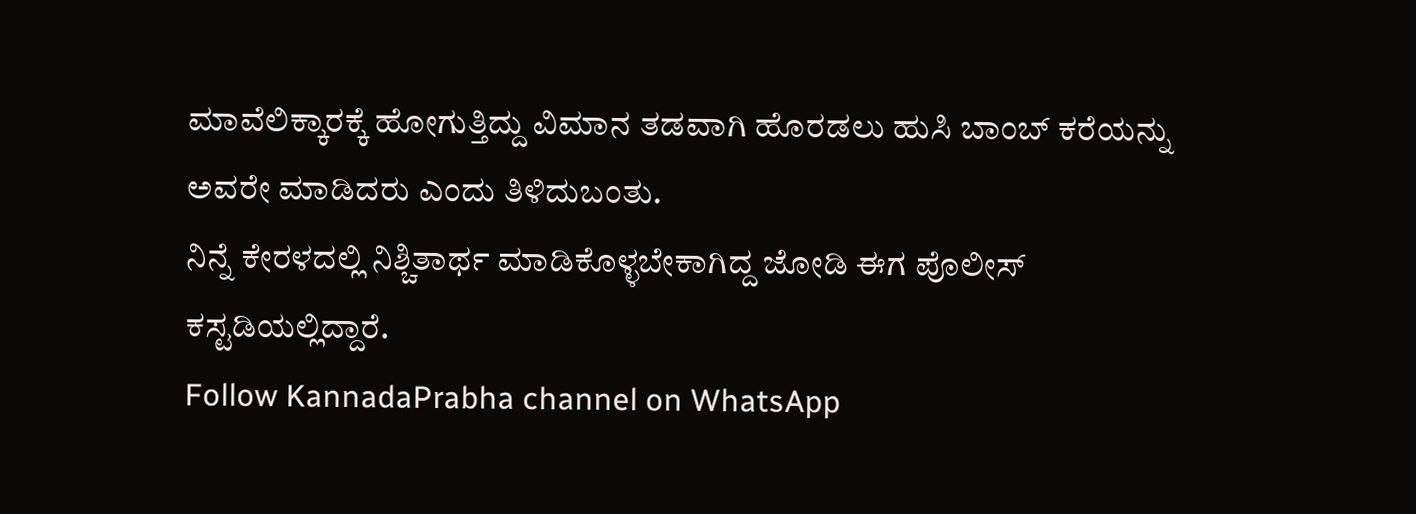ಮಾವೆಲಿಕ್ಕಾರಕ್ಕೆ ಹೋಗುತ್ತಿದ್ದು ವಿಮಾನ ತಡವಾಗಿ ಹೊರಡಲು ಹುಸಿ ಬಾಂಬ್ ಕರೆಯನ್ನು ಅವರೇ ಮಾಡಿದರು ಎಂದು ತಿಳಿದುಬಂತು.
ನಿನ್ನೆ ಕೇರಳದಲ್ಲಿ ನಿಶ್ಚಿತಾರ್ಥ ಮಾಡಿಕೊಳ್ಳಬೇಕಾಗಿದ್ದ ಜೋಡಿ ಈಗ ಪೊಲೀಸ್ ಕಸ್ಟಡಿಯಲ್ಲಿದ್ದಾರೆ.
Follow KannadaPrabha channel on WhatsApp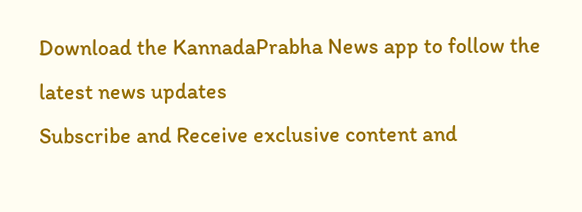Download the KannadaPrabha News app to follow the latest news updates
Subscribe and Receive exclusive content and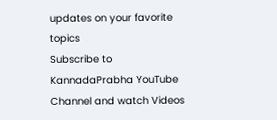updates on your favorite topics
Subscribe to KannadaPrabha YouTube Channel and watch Videos